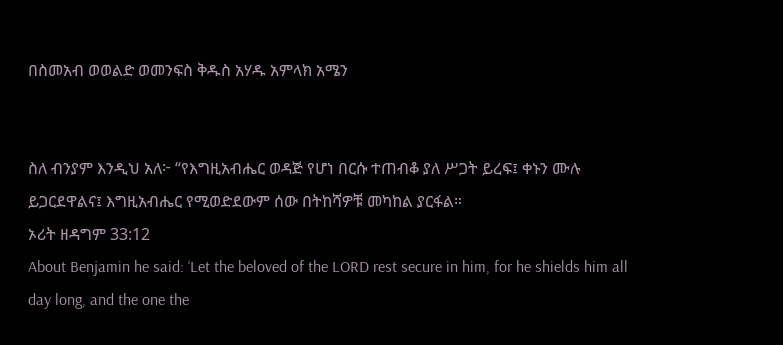በስመአብ ወወልድ ወመንፍስ ቅዱስ አሃዱ አምላክ አሜን


ስለ ብንያም እንዲህ አለ፦ “የእግዚአብሔር ወዳጅ የሆነ በርሱ ተጠብቆ ያለ ሥጋት ይረፍ፤ ቀኑን ሙሉ ይጋርደዋልና፤ እግዚአብሔር የሚወድደውም ሰው በትከሻዎቹ መካከል ያርፋል።
ኦሪት ዘዳግም 33:12
About Benjamin he said: ‘Let the beloved of the LORD rest secure in him, for he shields him all day long, and the one the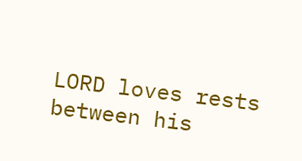LORD loves rests between his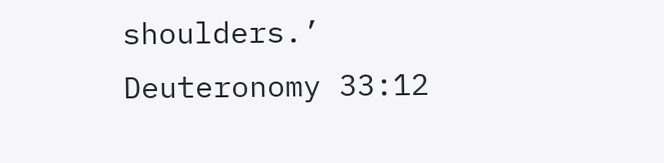shoulders.’
Deuteronomy 33:12